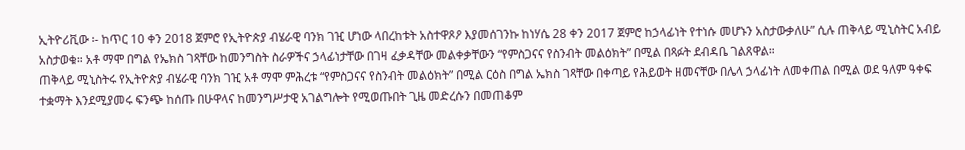ኢትዮሪቪው ፡- ከጥር 10 ቀን 2018 ጀምሮ የኢትዮጵያ ብሄራዊ ባንክ ገዢ ሆነው ላበረከቱት አስተዋጾዖ እያመሰገንኩ ከነሃሴ 28 ቀን 2017 ጀምሮ ከኃላፊነት የተነሱ መሆኑን አስታውቃለሁ” ሲሉ ጠቅላይ ሚኒስትር አብይ አስታወቁ። አቶ ማሞ በግል የኤክስ ገጻቸው ከመንግስት ስራዎችና ኃላፊነታቸው በገዛ ፈቃዳቸው መልቀቃቸውን “የምስጋናና የስንብት መልዕክት” በሚል በጻፉት ደብዳቤ ገልጸዋል።
ጠቅላይ ሚኒስትሩ የኢትዮጵያ ብሄራዊ ባንክ ገዢ አቶ ማሞ ምሕረቱ “የምስጋናና የስንብት መልዕክት” በሚል ርዕስ በግል ኤክስ ገጻቸው በቀጣይ የሕይወት ዘመናቸው በሌላ ኃላፊነት ለመቀጠል በሚል ወደ ዓለም ዓቀፍ ተቋማት እንደሚያመሩ ፍንጭ ከሰጡ በሁዋላና ከመንግሥታዊ አገልግሎት የሚወጡበት ጊዜ መድረሱን በመጠቆም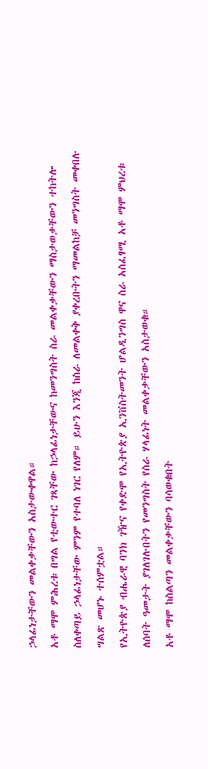ኃላፊነታቸውን መልቀቃቸውን አስታውቀዋል።
አቶ ማሞ ምሕረቱ በግል የቲውተር ገጻቸው ከኃላፊነታቸውና ከመንግስት ስራ መልቀቃቸውን ማስታወቃቸውን ተከትሎ ስለቀጣይ ኃላፊነታቸው ምንም የተባለ ነገር የለም። ይሁን እንጂ ከስራ ለመልቀቅ ያቀረቡትን ማመልከቻ መንግስት መቀበሉ ግልጽ መሆኑ ተሰምቷል።
የኢትዮጵያ ብሔራዊ ባንክ ገዥና የቀድሞ የኢትዮጵያ ኢንቨስትመንት ሆልዲንግስ ዋና ስራ አስፈፃሚ አቶ ማሞ ምህረቱ ለሰባት ዓመታት ያገለገሉበትን የመንግስት የስራ ሃላፊነት መልቀቃቸውን አስታወቁ።
አቶ ማሞ ከስልጣን መልቀቃቸውን ባሳወቁበት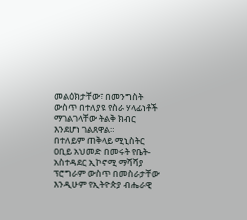መልዕክታቸው፣ በመንግስት ውስጥ በተለያዩ የስራ ሃላፊነቶች ማገልገላቸው ትልቅ ክብር እንደሆነ ገልጸዋል።
በተለይም ጠቅላይ ሚኒስትር ዐቢይ አህመድ በመሩት የቤት-አስተዳደር ኢኮኖሚ ማሻሻያ ፕሮግራም ውስጥ በመስራታቸው እንዲሁም የኢትዮጵያ ብሔራዊ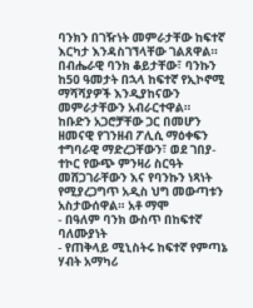ባንክን በገዥነት መምራታቸው ከፍተኛ እርካታ እንዳስገኘላቸው ገልጸዋል።
በብሔራዊ ባንክ ቆይታቸው፣ ባንኩን ከ50 ዓመታት በኋላ ከፍተኛ የኢኮኖሚ ማሻሻያዎች እንዲያከናውን መምራታቸውን አብራርተዋል።
ከቡድን አጋሮቻቸው ጋር በመሆን ዘመናዊ የገንዘብ ፖሊሲ ማዕቀፍን ተግባራዊ ማድረጋቸውን፣ ወደ ገበያ-ተኮር የውጭ ምንዛሪ ስርዓት መሸጋገራቸውን እና የባንኩን ነጻነት የሚያረጋግጥ አዲስ ህግ መውጣቱን አስታውሰዋል። አቶ ማሞ
- በዓለም ባንክ ውስጥ በከፍተኛ ባለሙያነት
- የጠቅላይ ሚኒስትሩ ከፍተኛ የምጣኔ ሃብት አማካሪ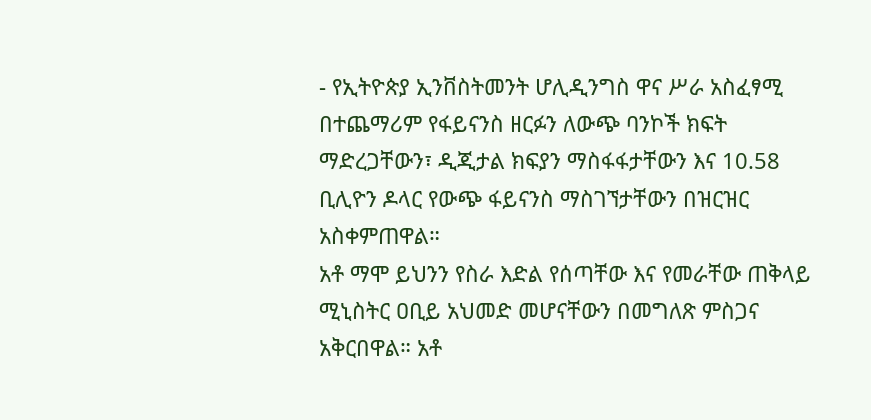- የኢትዮጵያ ኢንቨስትመንት ሆሊዲንግስ ዋና ሥራ አስፈፃሚ
በተጨማሪም የፋይናንስ ዘርፉን ለውጭ ባንኮች ክፍት ማድረጋቸውን፣ ዲጂታል ክፍያን ማስፋፋታቸውን እና 10.58 ቢሊዮን ዶላር የውጭ ፋይናንስ ማስገኘታቸውን በዝርዝር አስቀምጠዋል።
አቶ ማሞ ይህንን የስራ እድል የሰጣቸው እና የመራቸው ጠቅላይ ሚኒስትር ዐቢይ አህመድ መሆናቸውን በመግለጽ ምስጋና አቅርበዋል። አቶ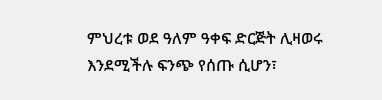ምህረቱ ወደ ዓለም ዓቀፍ ድርጅት ሊዛወሩ እንደሚችሉ ፍንጭ የሰጡ ሲሆን፣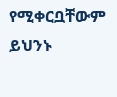የሚቀርቧቸውም ይህንኑ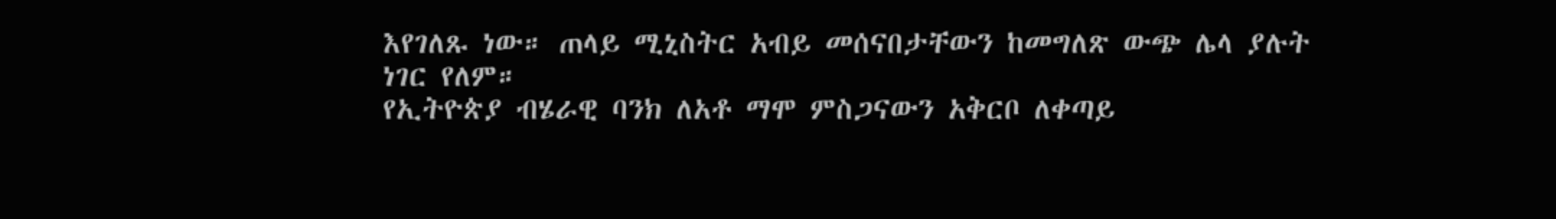እየገለጹ ነው። ጠላይ ሚኒስትር አብይ መሰናበታቸውን ከመግለጽ ውጭ ሌላ ያሉት ነገር የለም።
የኢትዮጵያ ብሄራዊ ባንክ ለአቶ ማሞ ምስጋናውን አቅርቦ ለቀጣይ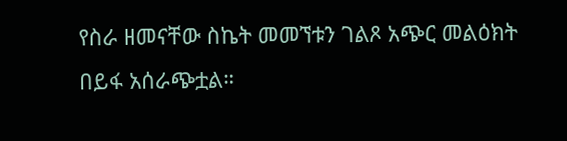የስራ ዘመናቸው ስኬት መመኘቱን ገልጾ አጭር መልዕክት በይፋ አሰራጭቷል።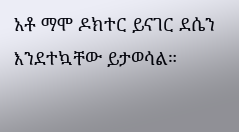አቶ ማሞ ዶክተር ይናገር ደሴን እንደተኳቸው ይታወሳል።